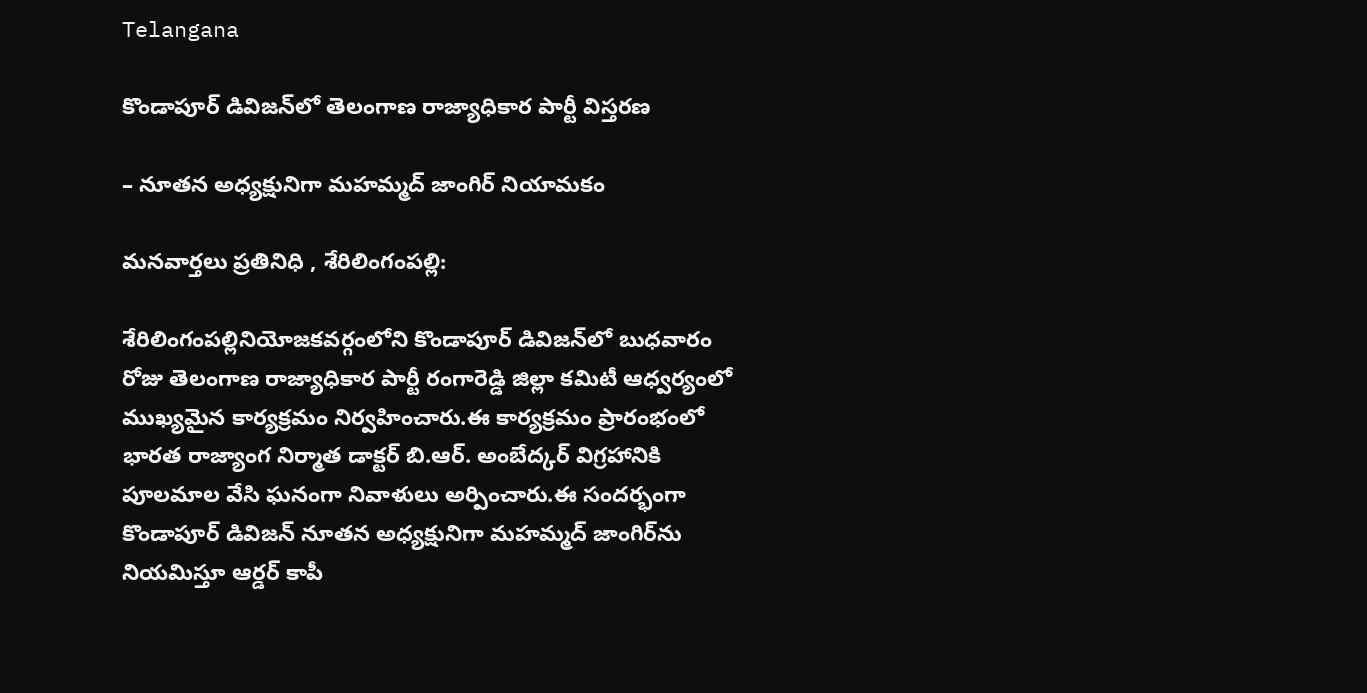Telangana

కొండాపూర్ డివిజన్‌లో తెలంగాణ రాజ్యాధికార పార్టీ విస్తరణ

– నూతన అధ్యక్షునిగా మహమ్మద్ జాంగిర్ నియామకం

మనవార్తలు ప్రతినిధి , శేరిలింగంపల్లి:

శేరిలింగంపల్లినియోజకవర్గంలోని కొండాపూర్ డివిజన్‌లో బుధవారం రోజు తెలంగాణ రాజ్యాధికార పార్టీ రంగారెడ్డి జిల్లా కమిటీ ఆధ్వర్యంలో ముఖ్యమైన కార్యక్రమం నిర్వహించారు.ఈ కార్యక్రమం ప్రారంభంలో భారత రాజ్యాంగ నిర్మాత డాక్టర్ బి.ఆర్. అంబేద్కర్ విగ్రహానికి పూలమాల వేసి ఘనంగా నివాళులు అర్పించారు.ఈ సందర్భంగా కొండాపూర్ డివిజన్ నూతన అధ్యక్షునిగా మహమ్మద్ జాంగిర్‌ను నియమిస్తూ ఆర్డర్ కాపీ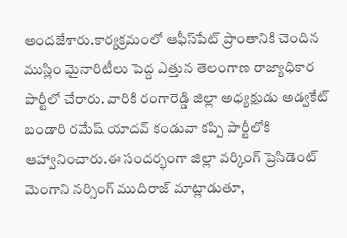అందజేశారు.కార్యక్రమంలో ఆఫీస్‌పేట్ ప్రాంతానికి చెందిన ముస్లిం మైనారిటీలు పెద్ద ఎత్తున తెలంగాణ రాజ్యాధికార పార్టీలో చేరారు. వారికి రంగారెడ్డి జిల్లా అధ్యక్షుడు అడ్వకేట్ బండారి రమేష్ యాదవ్ కండువా కప్పి పార్టీలోకి ఆహ్వానించారు.ఈ సందర్భంగా జిల్లా వర్కింగ్ ప్రెసిడెంట్ మెంగాని నర్సింగ్ ముదిరాజ్ మాట్లాడుతూ,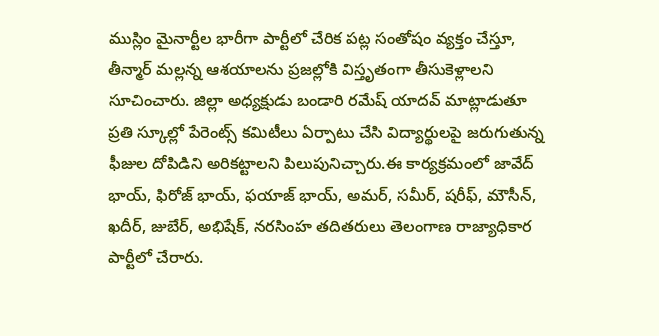ముస్లిం మైనార్టీల భారీగా పార్టీలో చేరిక పట్ల సంతోషం వ్యక్తం చేస్తూ, తీన్మార్ మల్లన్న ఆశయాలను ప్రజల్లోకి విస్తృతంగా తీసుకెళ్లాలని సూచించారు. జిల్లా అధ్యక్షుడు బండారి రమేష్ యాదవ్ మాట్లాడుతూ ప్రతి స్కూల్లో పేరెంట్స్ కమిటీలు ఏర్పాటు చేసి విద్యార్థులపై జరుగుతున్న ఫీజుల దోపిడిని అరికట్టాలని పిలుపునిచ్చారు.ఈ కార్యక్రమంలో జావేద్ భాయ్, ఫిరోజ్ భాయ్, ఫయాజ్ భాయ్, అమర్, సమీర్, షరీఫ్, మౌసీన్, ఖదీర్, జుబేర్, అభిషేక్, నరసింహ తదితరులు తెలంగాణ రాజ్యాధికార పార్టీలో చేరారు.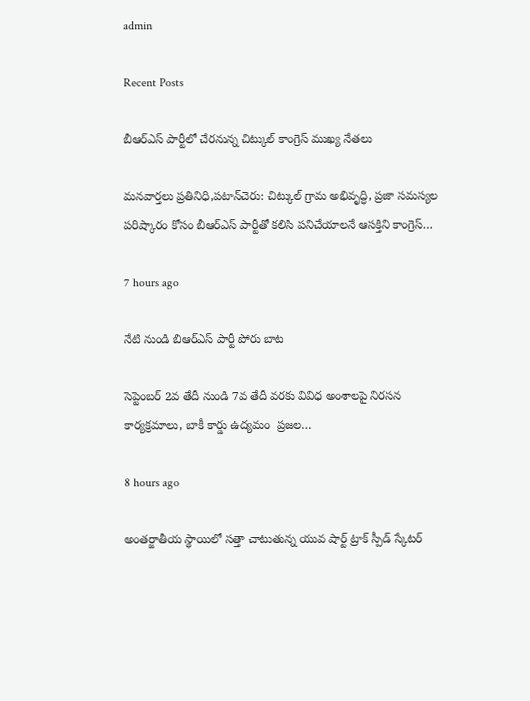admin

Recent Posts

బీఆర్ఎస్ పార్టీలో చేరనున్న చిట్కుల్ కాంగ్రెస్ ముఖ్య నేతలు

మనవార్తలు ప్రతినిధి,పటాన్‌చెరు: చిట్కుల్ గ్రామ అభివృద్ధి, ప్రజా సమస్యల పరిష్కారం కోసం బీఆర్ఎస్ పార్టీతో కలిసి పనిచేయాలనే ఆసక్తిని కాంగ్రెస్…

7 hours ago

నేటి నుండి బిఆర్ఎస్ పార్టీ పోరు బాట

సెప్టెంబర్ 2వ తేదీ నుండి 7వ తేదీ వరకు వివిధ అంశాలపై నిరసన కార్యక్రమాలు, బాకీ కార్డు ఉద్యమం  ప్రజల…

8 hours ago

అంతర్జాతీయ స్థాయిలో సత్తా చాటుతున్న యువ షార్ట్ ట్రాక్ స్పీడ్ స్కేటర్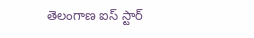తెలంగాణ ఐస్ స్టార్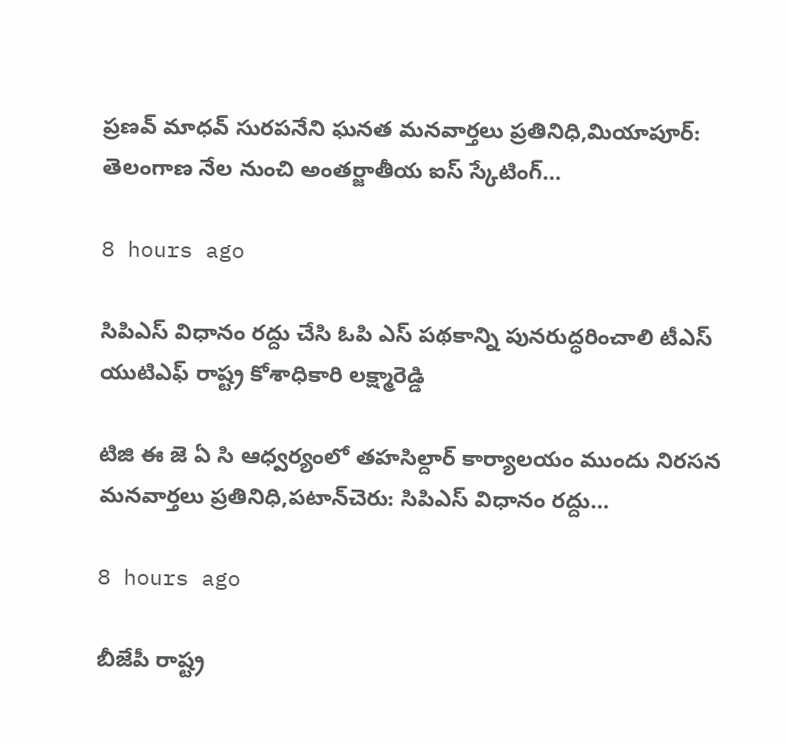ప్రణవ్ మాధవ్ సురపనేని ఘనత మనవార్తలు ప్రతినిధి,మియాపూర్: తెలంగాణ నేల నుంచి అంతర్జాతీయ ఐస్ స్కేటింగ్…

8 hours ago

సిపిఎస్ విధానం రద్దు చేసి ఓపి ఎస్ పథకాన్ని పునరుద్ధరించాలి టీఎస్ యుటిఎఫ్ రాష్ట్ర కోశాధికారి లక్ష్మారెడ్డి

టిజి ఈ జె ఏ సి ఆధ్వర్యంలో తహసిల్దార్ కార్యాలయం ముందు నిరసన మనవార్తలు ప్రతినిధి,పటాన్‌చెరు: సిపిఎస్ విధానం రద్దు…

8 hours ago

బీజేపీ రాష్ట్ర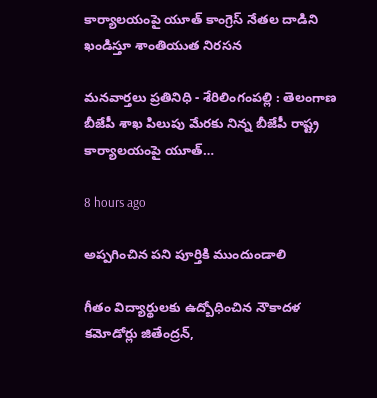కార్యాలయంపై యూత్ కాంగ్రెస్ నేతల దాడిని ఖండిస్తూ శాంతియుత నిరసన

మనవార్తలు ప్రతినిధి - శేరిలింగంపల్లి : తెలంగాణ బీజేపీ శాఖ పిలుపు మేరకు నిన్న బీజేపీ రాష్ట్ర కార్యాలయంపై యూత్…

8 hours ago

అప్పగించిన పని పూర్తికి ముందుండాలి

గీతం విద్యార్థులకు ఉద్బోధించిన నౌకాదళ కమోడోర్లు జితేంద్రన్,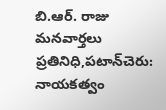బి.ఆర్. రాజు మనవార్తలు ప్రతినిధి,పటాన్‌చెరు: నాయకత్వం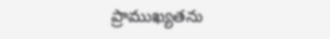ప్రాముఖ్యతను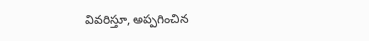వివరిస్తూ, అప్పగించిన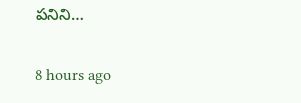పనిని…

8 hours ago